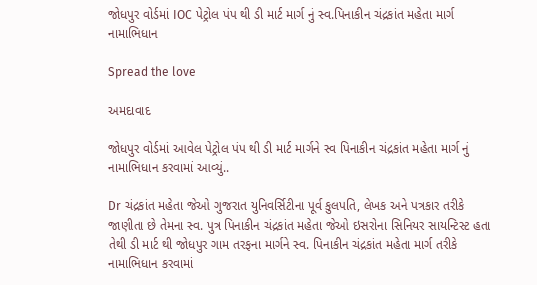જોધપુર વોર્ડમાં IOC પેટ્રોલ પંપ થી ડી માર્ટ માર્ગ નું સ્વ.પિનાકીન ચંદ્રકાંત મહેતા માર્ગ નામાભિધાન

Spread the love

અમદાવાદ

જોધપુર વોર્ડમાં આવેલ પેટ્રોલ પંપ થી ડી માર્ટ માર્ગને સ્વ પિનાકીન ચંદ્રકાંત મહેતા માર્ગ નું નામાભિધાન કરવામાં આવ્યું..

Dr ચંદ્રકાંત મહેતા જેઓ ગુજરાત યુનિવર્સિટીના પૂર્વ કુલપતિ, લેખક અને પત્રકાર તરીકે જાણીતા છે તેમના સ્વ. પુત્ર પિનાકીન ચંદ્રકાંત મહેતા જેઓ ઇસરોના સિનિયર સાયન્ટિસ્ટ હતા તેથી ડી માર્ટ થી જોધપુર ગામ તરફના માર્ગને સ્વ. પિનાકીન ચંદ્રકાંત મહેતા માર્ગ તરીકે નામાભિધાન કરવામાં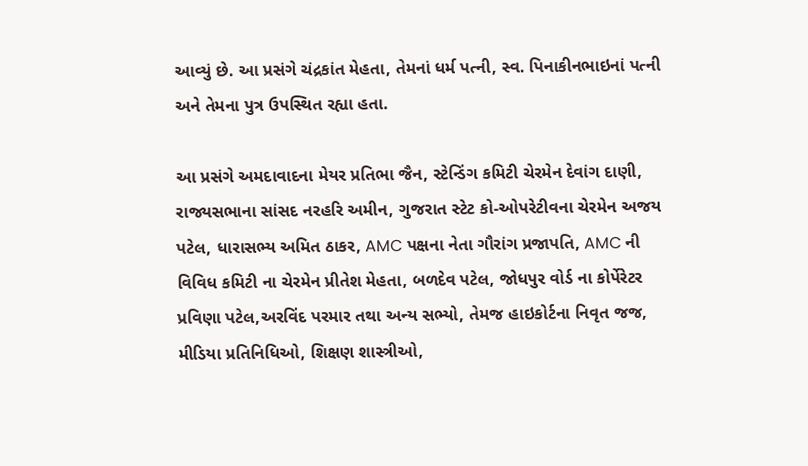આવ્યું છે. આ પ્રસંગે ચંદ્રકાંત મેહતા, તેમનાં ધર્મ પત્ની, સ્વ. પિનાકીનભાઇનાં પત્ની અને તેમના પુત્ર ઉપસ્થિત રહ્યા હતા.

આ પ્રસંગે અમદાવાદના મેયર પ્રતિભા જૈન, સ્ટેન્ડિંગ કમિટી ચેરમેન દેવાંગ દાણી, રાજ્યસભાના સાંસદ નરહરિ અમીન, ગુજરાત સ્ટેટ કો-ઓપરેટીવના ચેરમેન અજય પટેલ, ધારાસભ્ય અમિત ઠાકર, AMC પક્ષના નેતા ગૌરાંગ પ્રજાપતિ, AMC ની વિવિધ કમિટી ના ચેરમેન પ્રીતેશ મેહતા, બળદેવ પટેલ, જોધપુર વોર્ડ ના કોર્પેરેટર પ્રવિણા પટેલ,અરવિંદ પરમાર તથા અન્ય સભ્યો, તેમજ હાઇકોર્ટના નિવૃત જજ, મીડિયા પ્રતિનિધિઓ, શિક્ષણ શાસ્ત્રીઓ,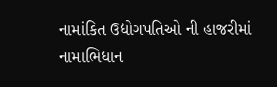નામાંકિત ઉદ્યોગપતિઓ ની હાજરીમાં નામાભિધાન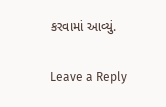કરવામાં આવ્યું.

Leave a Reply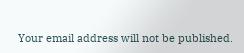Your email address will not be published.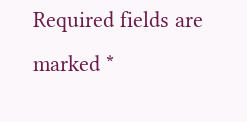Required fields are marked *